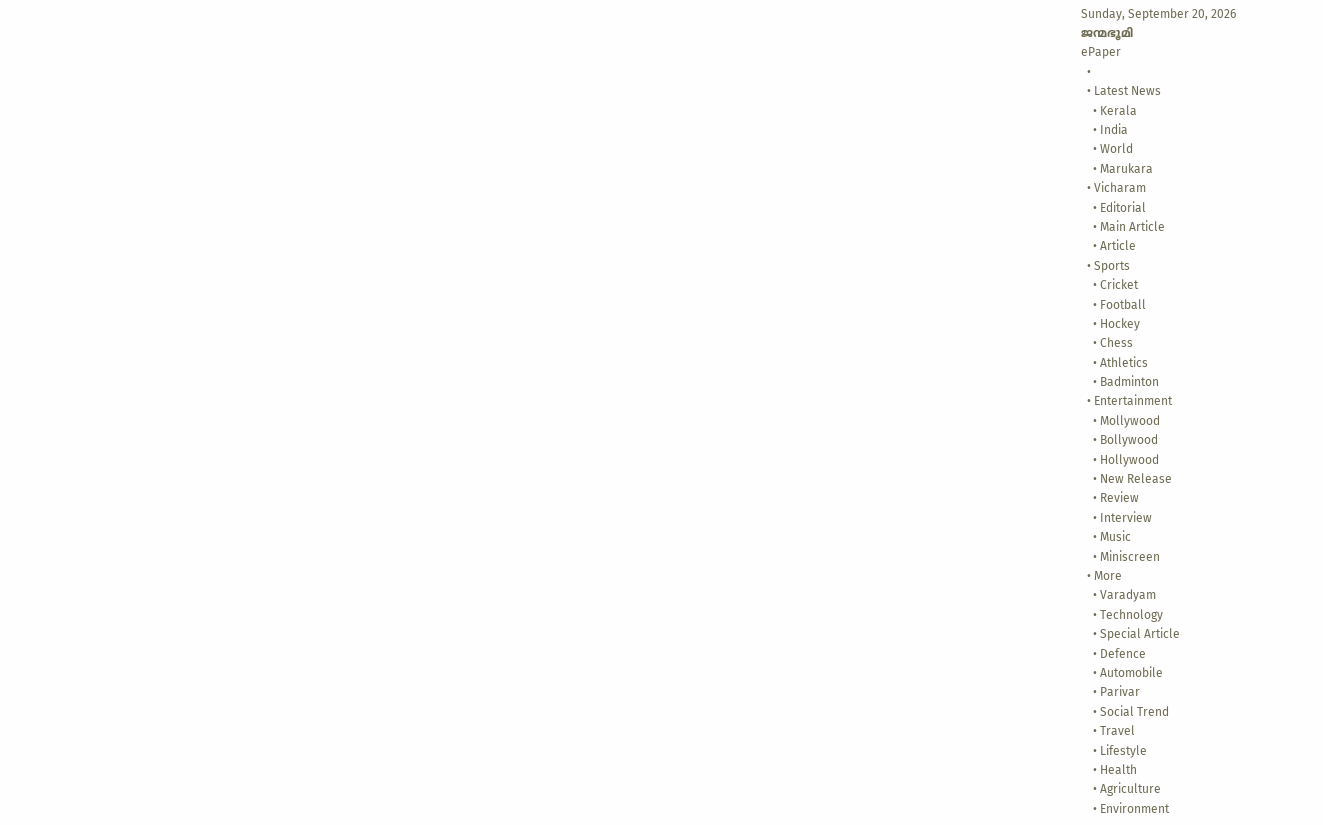Sunday, September 20, 2026
ജന്മഭൂമി
ePaper
  •
  • Latest News
    • Kerala
    • India
    • World
    • Marukara
  • Vicharam
    • Editorial
    • Main Article
    • Article
  • Sports
    • Cricket
    • Football
    • Hockey
    • Chess
    • Athletics
    • Badminton
  • Entertainment
    • Mollywood
    • Bollywood
    • Hollywood
    • New Release
    • Review
    • Interview
    • Music
    • Miniscreen
  • More
    • Varadyam
    • Technology
    • Special Article
    • Defence
    • Automobile
    • Parivar
    • Social Trend
    • Travel
    • Lifestyle
    • Health
    • Agriculture
    • Environment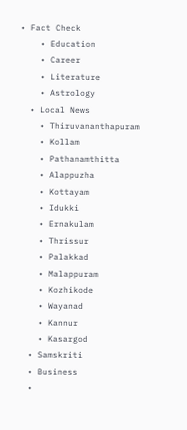• Fact Check
    • Education
    • Career
    • Literature
    • Astrology
  • Local News
    • Thiruvananthapuram
    • Kollam
    • Pathanamthitta
    • Alappuzha
    • Kottayam
    • Idukki
    • Ernakulam
    • Thrissur
    • Palakkad
    • Malappuram
    • Kozhikode
    • Wayanad
    • Kannur
    • Kasargod
  • Samskriti
  • Business
  •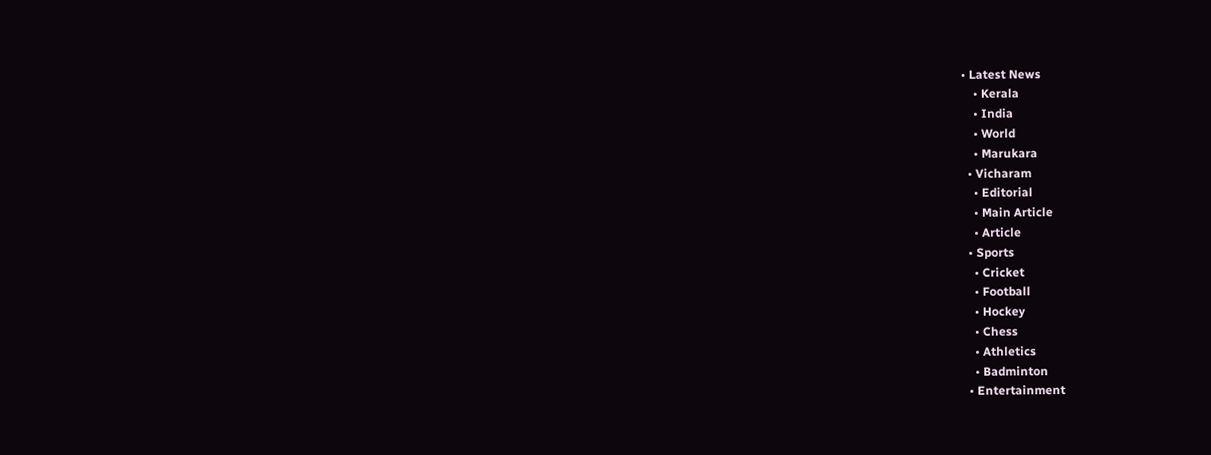• Latest News
    • Kerala
    • India
    • World
    • Marukara
  • Vicharam
    • Editorial
    • Main Article
    • Article
  • Sports
    • Cricket
    • Football
    • Hockey
    • Chess
    • Athletics
    • Badminton
  • Entertainment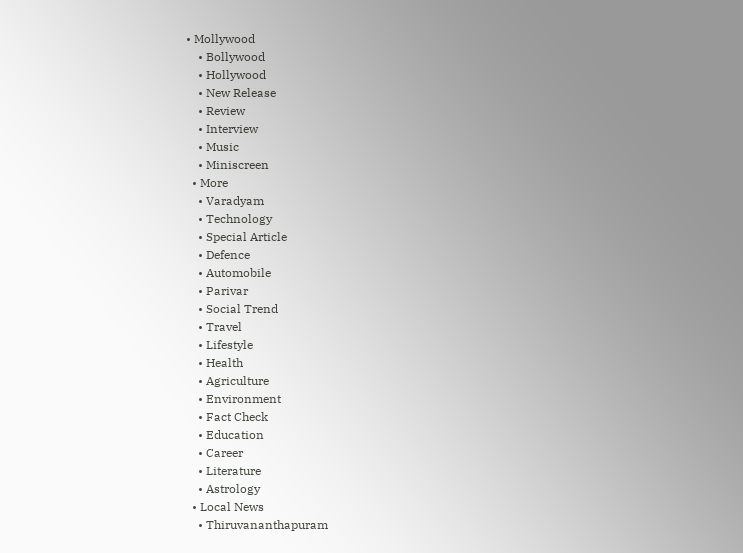• Mollywood
    • Bollywood
    • Hollywood
    • New Release
    • Review
    • Interview
    • Music
    • Miniscreen
  • More
    • Varadyam
    • Technology
    • Special Article
    • Defence
    • Automobile
    • Parivar
    • Social Trend
    • Travel
    • Lifestyle
    • Health
    • Agriculture
    • Environment
    • Fact Check
    • Education
    • Career
    • Literature
    • Astrology
  • Local News
    • Thiruvananthapuram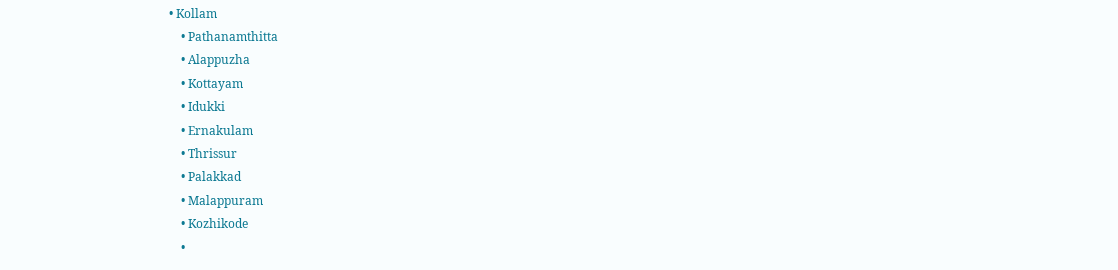• Kollam
    • Pathanamthitta
    • Alappuzha
    • Kottayam
    • Idukki
    • Ernakulam
    • Thrissur
    • Palakkad
    • Malappuram
    • Kozhikode
    •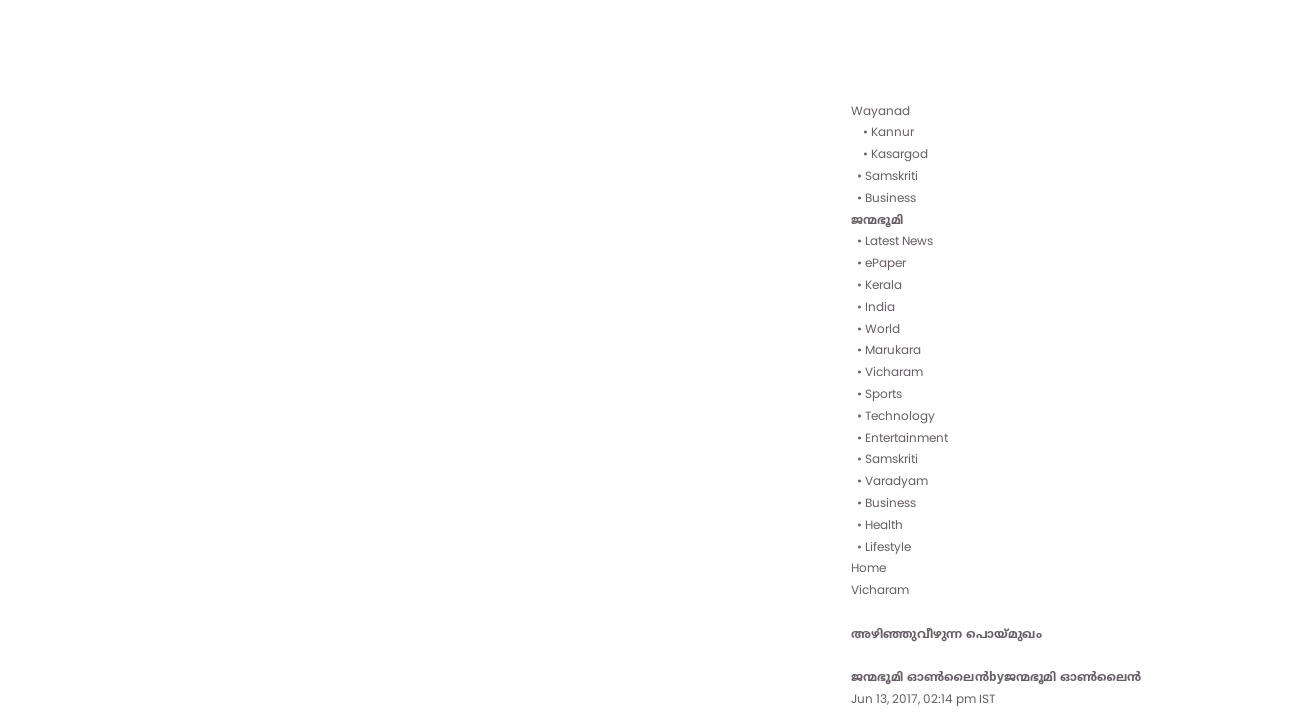Wayanad
    • Kannur
    • Kasargod
  • Samskriti
  • Business
ജന്മഭൂമി
  • Latest News
  • ePaper
  • Kerala
  • India
  • World
  • Marukara
  • Vicharam
  • Sports
  • Technology
  • Entertainment
  • Samskriti
  • Varadyam
  • Business
  • Health
  • Lifestyle
Home
Vicharam

അഴിഞ്ഞുവീഴുന്ന പൊയ്‌മുഖം

ജന്മഭൂമി ഓണ്‍ലൈന്‍byജന്മഭൂമി ഓണ്‍ലൈന്‍
Jun 13, 2017, 02:14 pm IST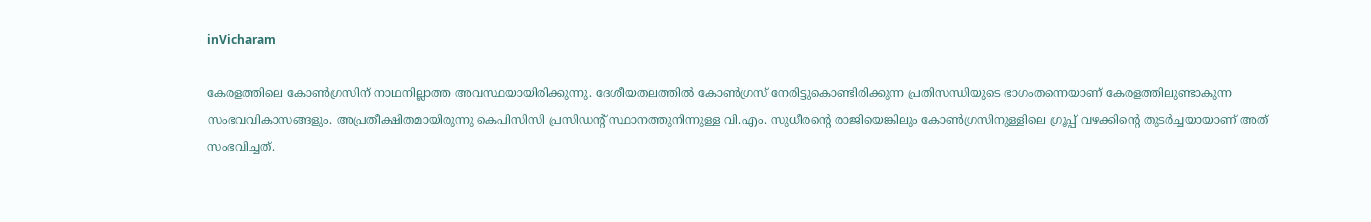inVicharam

കേരളത്തിലെ കോണ്‍ഗ്രസിന് നാഥനില്ലാത്ത അവസ്ഥയായിരിക്കുന്നു. ദേശീയതലത്തില്‍ കോണ്‍ഗ്രസ് നേരിട്ടുകൊണ്ടിരിക്കുന്ന പ്രതിസന്ധിയുടെ ഭാഗംതന്നെയാണ് കേരളത്തിലുണ്ടാകുന്ന സംഭവവികാസങ്ങളും. അപ്രതീക്ഷിതമായിരുന്നു കെപിസിസി പ്രസിഡന്റ് സ്ഥാനത്തുനിന്നുള്ള വി.എം. സുധീരന്റെ രാജിയെങ്കിലും കോണ്‍ഗ്രസിനുള്ളിലെ ഗ്രൂപ്പ് വഴക്കിന്റെ തുടര്‍ച്ചയായാണ് അത് സംഭവിച്ചത്.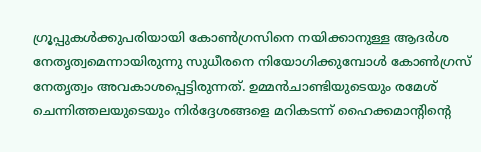ഗ്രൂപ്പുകള്‍ക്കുപരിയായി കോണ്‍ഗ്രസിനെ നയിക്കാനുള്ള ആദര്‍ശ നേതൃത്വമെന്നായിരുന്നു സുധീരനെ നിയോഗിക്കുമ്പോള്‍ കോണ്‍ഗ്രസ് നേതൃത്വം അവകാശപ്പെട്ടിരുന്നത്. ഉമ്മന്‍ചാണ്ടിയുടെയും രമേശ് ചെന്നിത്തലയുടെയും നിര്‍ദ്ദേശങ്ങളെ മറികടന്ന് ഹൈക്കമാന്റിന്റെ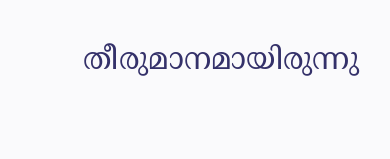തീരുമാനമായിരുന്നു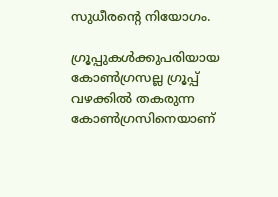സുധീരന്റെ നിയോഗം.

ഗ്രൂപ്പുകള്‍ക്കുപരിയായ കോണ്‍ഗ്രസല്ല ഗ്രൂപ്പ് വഴക്കില്‍ തകരുന്ന കോണ്‍ഗ്രസിനെയാണ്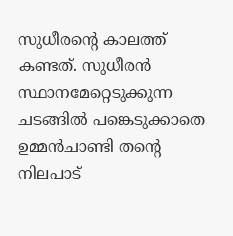സുധീരന്റെ കാലത്ത് കണ്ടത്. സുധീരന്‍ സ്ഥാനമേറ്റെടുക്കുന്ന ചടങ്ങില്‍ പങ്കെടുക്കാതെ ഉമ്മന്‍ചാണ്ടി തന്റെ നിലപാട്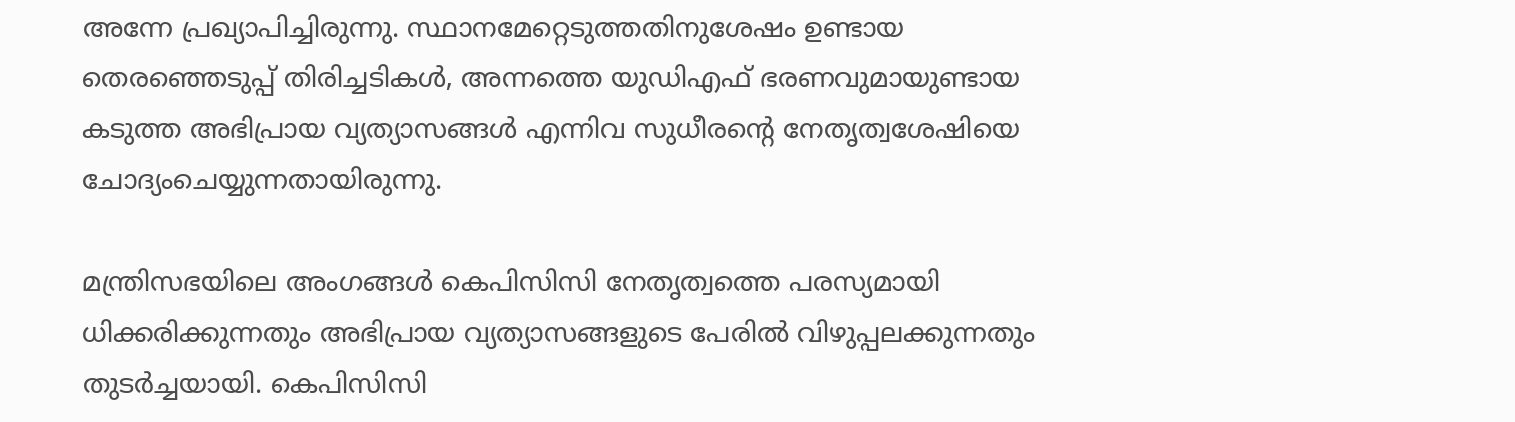അന്നേ പ്രഖ്യാപിച്ചിരുന്നു. സ്ഥാനമേറ്റെടുത്തതിനുശേഷം ഉണ്ടായ തെരഞ്ഞെടുപ്പ് തിരിച്ചടികള്‍, അന്നത്തെ യുഡിഎഫ് ഭരണവുമായുണ്ടായ കടുത്ത അഭിപ്രായ വ്യത്യാസങ്ങള്‍ എന്നിവ സുധീരന്റെ നേതൃത്വശേഷിയെ ചോദ്യംചെയ്യുന്നതായിരുന്നു.

മന്ത്രിസഭയിലെ അംഗങ്ങള്‍ കെപിസിസി നേതൃത്വത്തെ പരസ്യമായി ധിക്കരിക്കുന്നതും അഭിപ്രായ വ്യത്യാസങ്ങളുടെ പേരില്‍ വിഴുപ്പലക്കുന്നതും തുടര്‍ച്ചയായി. കെപിസിസി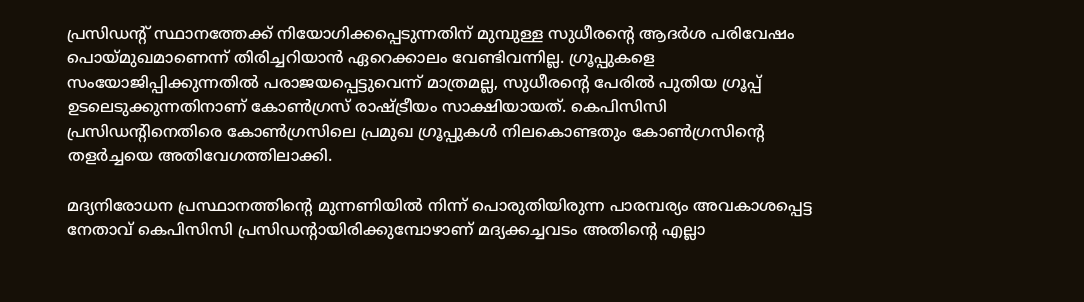പ്രസിഡന്റ് സ്ഥാനത്തേക്ക് നിയോഗിക്കപ്പെടുന്നതിന് മുമ്പുള്ള സുധീരന്റെ ആദര്‍ശ പരിവേഷം പൊയ്‌മുഖമാണെന്ന് തിരിച്ചറിയാന്‍ ഏറെക്കാലം വേണ്ടിവന്നില്ല. ഗ്രൂപ്പുകളെ സംയോജിപ്പിക്കുന്നതില്‍ പരാജയപ്പെട്ടുവെന്ന് മാത്രമല്ല, സുധീരന്റെ പേരില്‍ പുതിയ ഗ്രൂപ്പ് ഉടലെടുക്കുന്നതിനാണ് കോണ്‍ഗ്രസ് രാഷ്‌ട്രീയം സാക്ഷിയായത്. കെപിസിസി പ്രസിഡന്റിനെതിരെ കോണ്‍ഗ്രസിലെ പ്രമുഖ ഗ്രൂപ്പുകള്‍ നിലകൊണ്ടതും കോണ്‍ഗ്രസിന്റെ തളര്‍ച്ചയെ അതിവേഗത്തിലാക്കി.

മദ്യനിരോധന പ്രസ്ഥാനത്തിന്റെ മുന്നണിയില്‍ നിന്ന് പൊരുതിയിരുന്ന പാരമ്പര്യം അവകാശപ്പെട്ട നേതാവ് കെപിസിസി പ്രസിഡന്റായിരിക്കുമ്പോഴാണ് മദ്യക്കച്ചവടം അതിന്റെ എല്ലാ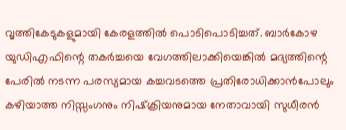വൃത്തികേടുകളുമായി കേരളത്തില്‍ പൊടിപൊടിച്ചത്. ബാര്‍കോഴ യുഡിഎഫിന്റെ തകര്‍ച്ചയെ വേഗത്തിലാക്കിയെങ്കില്‍ മദ്യത്തിന്റെ പേരില്‍ നടന്ന പരസ്യമായ കച്ചവടത്തെ പ്രതിരോധിക്കാന്‍പോലും കഴിയാത്ത നിസ്സംഗനും നിഷ്‌ക്രിയനുമായ നേതാവായി സുധീരന്‍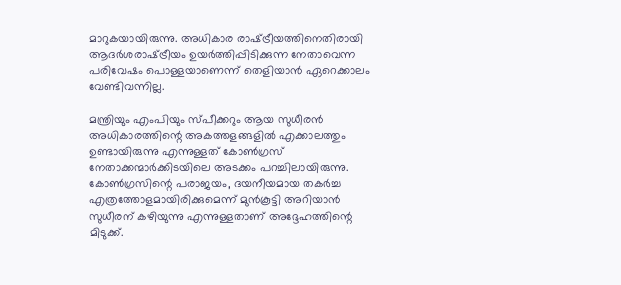മാറുകയായിരുന്നു. അധികാര രാഷ്‌ട്രീയത്തിനെതിരായി ആദര്‍ശരാഷ്‌ട്രീയം ഉയര്‍ത്തിപ്പിടിക്കുന്ന നേതാവെന്ന പരിവേഷം പൊള്ളയാണെന്ന് തെളിയാന്‍ ഏറെക്കാലം വേണ്ടിവന്നില്ല.

മന്ത്രിയും എംപിയും സ്പീക്കറും ആയ സുധീരന്‍ അധികാരത്തിന്റെ അകത്തളങ്ങളില്‍ എക്കാലത്തും ഉണ്ടായിരുന്നു എന്നുള്ളത് കോണ്‍ഗ്രസ് നേതാക്കന്മാര്‍ക്കിടയിലെ അടക്കം പറച്ചിലായിരുന്നു. കോണ്‍ഗ്രസിന്റെ പരാജയം, ദയനീയമായ തകര്‍ച്ച എത്രത്തോളമായിരിക്കുമെന്ന് മുന്‍കൂട്ടി അറിയാന്‍ സുധീരന് കഴിയുന്നു എന്നുള്ളതാണ് അദ്ദേഹത്തിന്റെ മിടുക്ക്.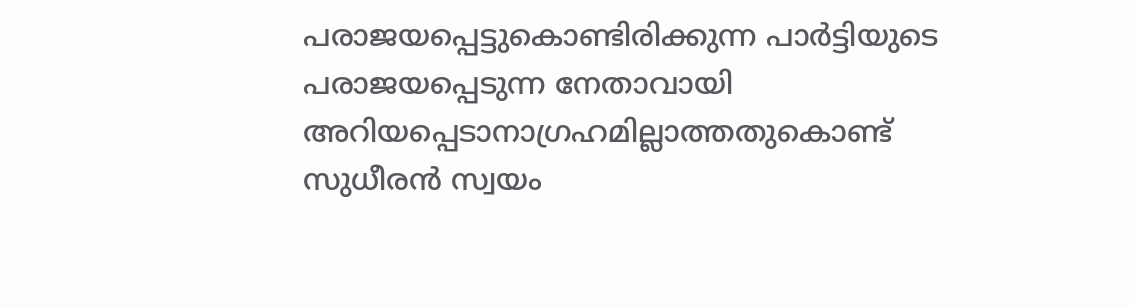പരാജയപ്പെട്ടുകൊണ്ടിരിക്കുന്ന പാര്‍ട്ടിയുടെ പരാജയപ്പെടുന്ന നേതാവായി അറിയപ്പെടാനാഗ്രഹമില്ലാത്തതുകൊണ്ട് സുധീരന്‍ സ്വയം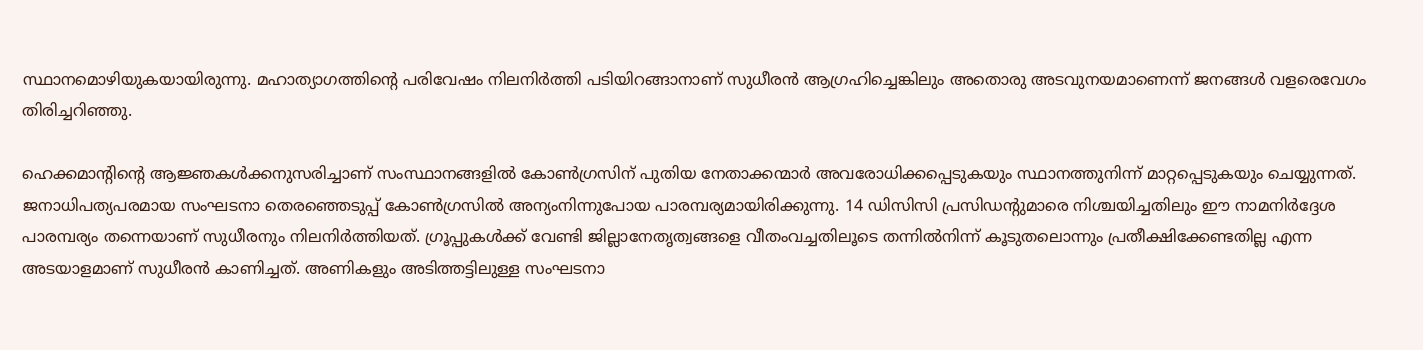സ്ഥാനമൊഴിയുകയായിരുന്നു. മഹാത്യാഗത്തിന്റെ പരിവേഷം നിലനിര്‍ത്തി പടിയിറങ്ങാനാണ് സുധീരന്‍ ആഗ്രഹിച്ചെങ്കിലും അതൊരു അടവുനയമാണെന്ന് ജനങ്ങള്‍ വളരെവേഗം തിരിച്ചറിഞ്ഞു.

ഹെക്കമാന്റിന്റെ ആജ്ഞകള്‍ക്കനുസരിച്ചാണ് സംസ്ഥാനങ്ങളില്‍ കോണ്‍ഗ്രസിന് പുതിയ നേതാക്കന്മാര്‍ അവരോധിക്കപ്പെടുകയും സ്ഥാനത്തുനിന്ന് മാറ്റപ്പെടുകയും ചെയ്യുന്നത്. ജനാധിപത്യപരമായ സംഘടനാ തെരഞ്ഞെടുപ്പ് കോണ്‍ഗ്രസില്‍ അന്യംനിന്നുപോയ പാരമ്പര്യമായിരിക്കുന്നു. 14 ഡിസിസി പ്രസിഡന്റുമാരെ നിശ്ചയിച്ചതിലും ഈ നാമനിര്‍ദ്ദേശ പാരമ്പര്യം തന്നെയാണ് സുധീരനും നിലനിര്‍ത്തിയത്. ഗ്രൂപ്പുകള്‍ക്ക് വേണ്ടി ജില്ലാനേതൃത്വങ്ങളെ വീതംവച്ചതിലൂടെ തന്നില്‍നിന്ന് കൂടുതലൊന്നും പ്രതീക്ഷിക്കേണ്ടതില്ല എന്ന അടയാളമാണ് സുധീരന്‍ കാണിച്ചത്. അണികളും അടിത്തട്ടിലുള്ള സംഘടനാ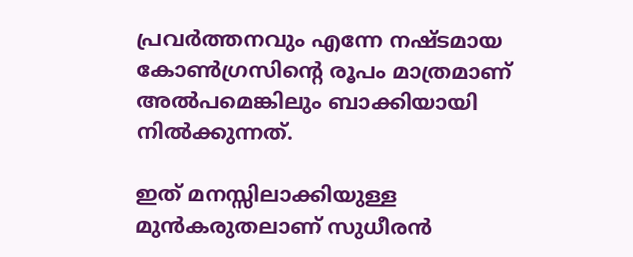പ്രവര്‍ത്തനവും എന്നേ നഷ്ടമായ കോണ്‍ഗ്രസിന്റെ രൂപം മാത്രമാണ് അല്‍പമെങ്കിലും ബാക്കിയായി നില്‍ക്കുന്നത്.

ഇത് മനസ്സിലാക്കിയുള്ള മുന്‍കരുതലാണ് സുധീരന്‍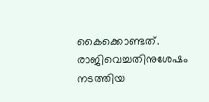കൈക്കൊണ്ടത്. രാജിവെച്ചതിനുശേഷം നടത്തിയ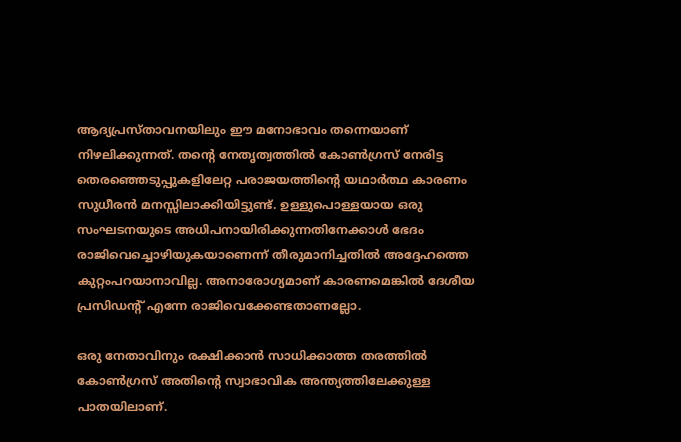ആദ്യപ്രസ്താവനയിലും ഈ മനോഭാവം തന്നെയാണ് നിഴലിക്കുന്നത്. തന്റെ നേതൃത്വത്തില്‍ കോണ്‍ഗ്രസ് നേരിട്ട തെരഞ്ഞെടുപ്പുകളിലേറ്റ പരാജയത്തിന്റെ യഥാര്‍ത്ഥ കാരണം സുധീരന്‍ മനസ്സിലാക്കിയിട്ടുണ്ട്. ഉള്ളുപൊള്ളയായ ഒരു സംഘടനയുടെ അധിപനായിരിക്കുന്നതിനേക്കാള്‍ ഭേദം രാജിവെച്ചൊഴിയുകയാണെന്ന് തീരുമാനിച്ചതില്‍ അദ്ദേഹത്തെ കുറ്റംപറയാനാവില്ല. അനാരോഗ്യമാണ് കാരണമെങ്കില്‍ ദേശീയ പ്രസിഡന്റ് എന്നേ രാജിവെക്കേണ്ടതാണല്ലോ.

ഒരു നേതാവിനും രക്ഷിക്കാന്‍ സാധിക്കാത്ത തരത്തില്‍ കോണ്‍ഗ്രസ് അതിന്റെ സ്വാഭാവിക അന്ത്യത്തിലേക്കുള്ള പാതയിലാണ്.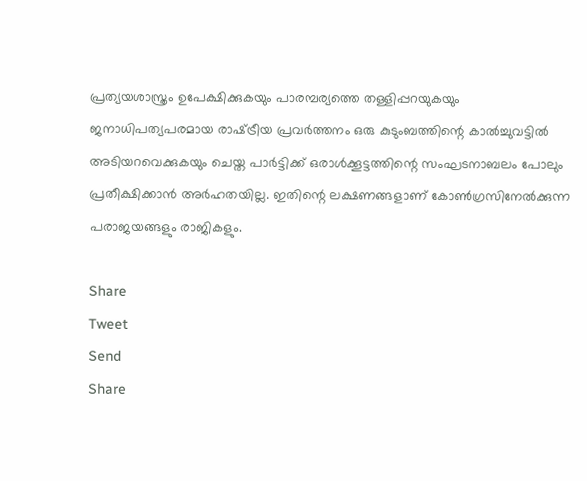പ്രത്യയശാസ്ത്രം ഉപേക്ഷിക്കുകയും പാരമ്പര്യത്തെ തള്ളിപ്പറയുകയും ജനാധിപത്യപരമായ രാഷ്‌ട്രീയ പ്രവര്‍ത്തനം ഒരു കുടുംബത്തിന്റെ കാല്‍ച്ചുവട്ടില്‍ അടിയറവെക്കുകയും ചെയ്ത പാര്‍ട്ടിക്ക് ഒരാള്‍ക്കൂട്ടത്തിന്റെ സംഘടനാബലം പോലും പ്രതീക്ഷിക്കാന്‍ അര്‍ഹതയില്ല. ഇതിന്റെ ലക്ഷണങ്ങളാണ് കോണ്‍ഗ്രസിനേല്‍ക്കുന്ന പരാജയങ്ങളും രാജികളും.

Share
Tweet
Send
Share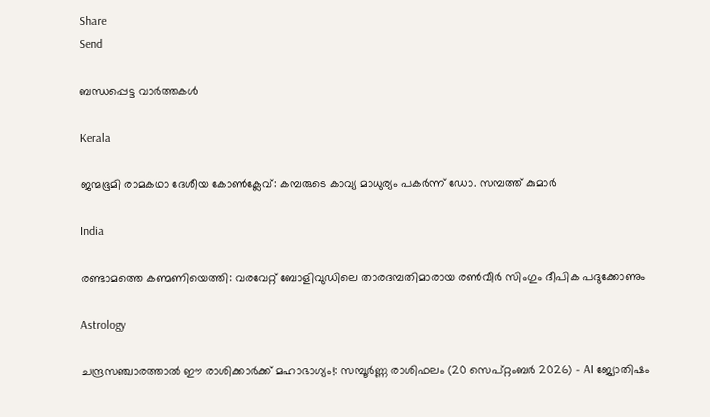Share
Send

ബന്ധപ്പെട്ട വാര്‍ത്തകള്‍

Kerala

ജന്മഭൂമി രാമകഥാ ദേശീയ കോണ്‍ക്ലേവ്: കമ്പരുടെ കാവ്യ മാധുര്യം പകര്‍ന്ന് ഡോ. സമ്പത്ത് കുമാര്‍

India

രണ്ടാമത്തെ കണ്മണിയെത്തി: വരവേറ്റ് ബോളിവുഡിലെ താരദമ്പതിമാരായ രൺവീർ സിംഗും ദീപിക പദുക്കോണും

Astrology

ചന്ദ്രസഞ്ചാരത്താൽ ഈ രാശിക്കാർക്ക് മഹാഭാഗ്യം!: സമ്പൂർണ്ണ രാശിഫലം (20 സെപ്റ്റംബർ 2026) – AI ജ്യോതിഷം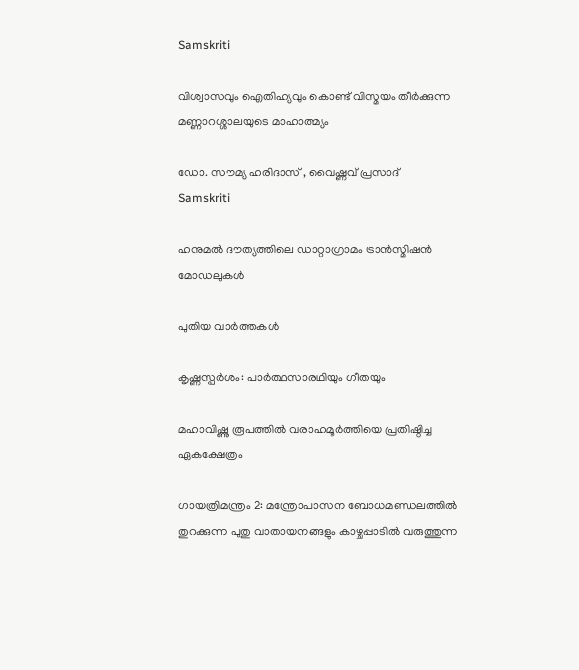Samskriti

വിശ്വാസവും ഐതിഹ്യവും കൊണ്ട് വിസ്മയം തീർക്കുന്ന മണ്ണാറശ്ശാലയുടെ മാഹാത്മ്യം

ഡോ. സൗമ്യ ഹരിദാസ് , വൈഷ്ണവ് പ്രസാദ്‌
Samskriti

ഹനുമല്‍ ദൗത്യത്തിലെ ഡാറ്റാഗ്രാമം ട്രാന്‍സ്മിഷന്‍ മോഡലുകള്‍

പുതിയ വാര്‍ത്തകള്‍

കൃഷ്ണസ്പര്‍ശം: പാര്‍ത്ഥസാരഥിയും ഗീതയും

മഹാവിഷ്ണു രൂപത്തിൽ വരാഹമൂർത്തിയെ പ്രതിഷ്ഠിച്ച ഏകക്ഷേത്രം

ഗായത്രിമന്ത്രം 2: മന്ത്രോപാസന ബോധമണ്ഡലത്തില്‍ തുറക്കുന്ന പുതു വാതായനങ്ങളും കാഴ്ചപ്പാടില്‍ വരുത്തുന്ന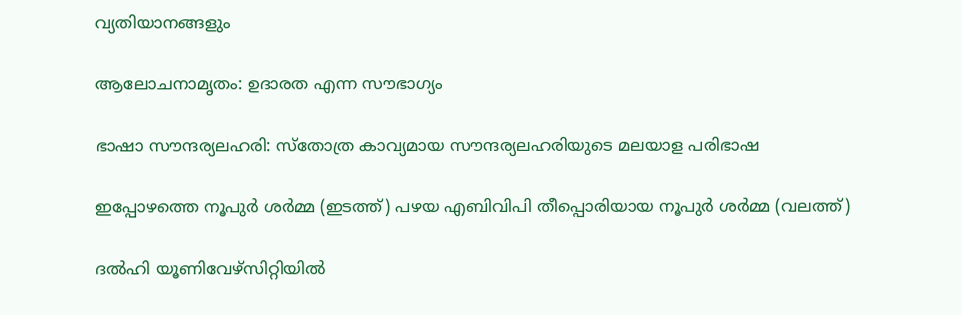വ്യതിയാനങ്ങളും

ആലോചനാമൃതം: ഉദാരത എന്ന സൗഭാഗ്യം

ഭാഷാ സൗന്ദര്യലഹരി: സ്‌തോത്ര കാവ്യമായ സൗന്ദര്യലഹരിയുടെ മലയാള പരിഭാഷ

ഇപ്പോഴത്തെ നൂപുര്‍ ശര്‍മ്മ (ഇടത്ത്) പഴയ എബിവിപി തീപ്പൊരിയായ നൂപുര്‍ ശര്‍മ്മ (വലത്ത്)

ദല്‍ഹി യൂണിവേഴ്സിറ്റിയില്‍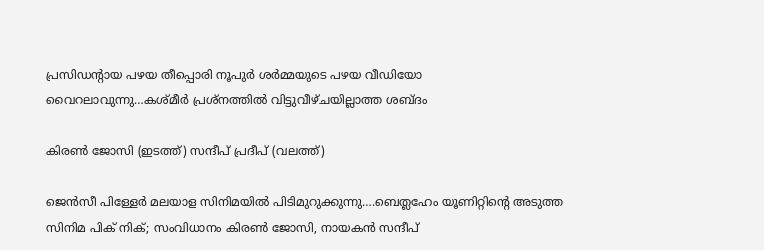പ്രസിഡന്‍റായ പഴയ തീപ്പൊരി നൂപുര്‍ ശര്‍മ്മയുടെ പഴയ വീഡിയോ വൈറലാവുന്നു…കശ്മീര്‍ പ്രശ്നത്തില്‍ വിട്ടുവീഴ്ചയില്ലാത്ത ശബ്ദം

കിരണ്‍ ജോസി (ഇടത്ത്) സന്ദീപ് പ്രദീപ് (വലത്ത്)

ജെന്‍സീ പിള്ളേര്‍ മലയാള സിനിമയില്‍ പിടിമുറുക്കുന്നു….ബെത്ലഹേം യൂണിറ്റിന്റെ അടുത്ത സിനിമ പിക് നിക്; സംവിധാനം കിരണ്‍ ജോസി, നായകന്‍ സന്ദീപ്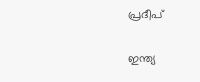പ്രദീപ്

ഇന്ത്യ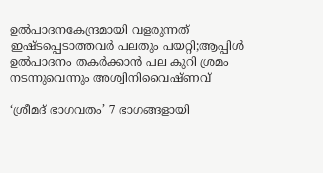ഉല്‍പാദനകേന്ദ്രമായി വളരുന്നത് ഇഷ്ടപ്പെടാത്തവര്‍ പലതും പയറ്റി;ആപ്പിള്‍ ഉല്‍പാദനം തകര്‍ക്കാന്‍ പല കുറി ശ്രമം നടന്നുവെന്നും അശ്വിനിവൈഷ്ണവ്

‘ശ്രീമദ് ഭാഗവതം’ 7 ഭാഗങ്ങളായി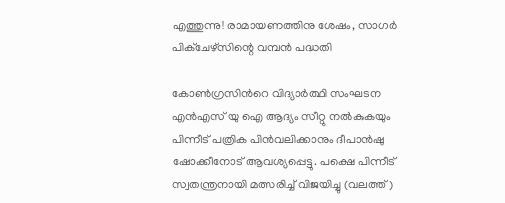എത്തുന്നു! രാമായണത്തിനു ശേഷം, സാഗർ പിക്ചേഴ്സിന്റെ വമ്പൻ പദ്ധതി

കോണ്‍ഗ്രസിന്‍റെ വിദ്യാര്‍ത്ഥി സംഘടന എന്‍എസ് യു ഐ ആദ്യം സീറ്റു നല്‍കുകയും പിന്നീട് പത്രിക പിന്‍വലിക്കാനും ദീപാന്‍ഷു ഷോക്കീനോട് ആവശ്യപ്പെട്ടു. പക്ഷെ പിന്നീട് സ്വതന്ത്രനായി മത്സരിച്ച് വിജയിച്ചു (വലത്ത്)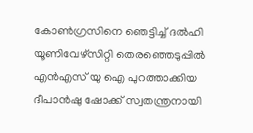കോണ്‍ഗ്രസിനെ ഞെട്ടിച്ച് ദല്‍ഹി യൂണിവേഴ്സിറ്റി തെരഞ്ഞെടുപ്പില്‍ എന്‍എസ് യു ഐ പുറത്താക്കിയ ദീപാൻഷു ഷോക്ക് സ്വതന്ത്രനായി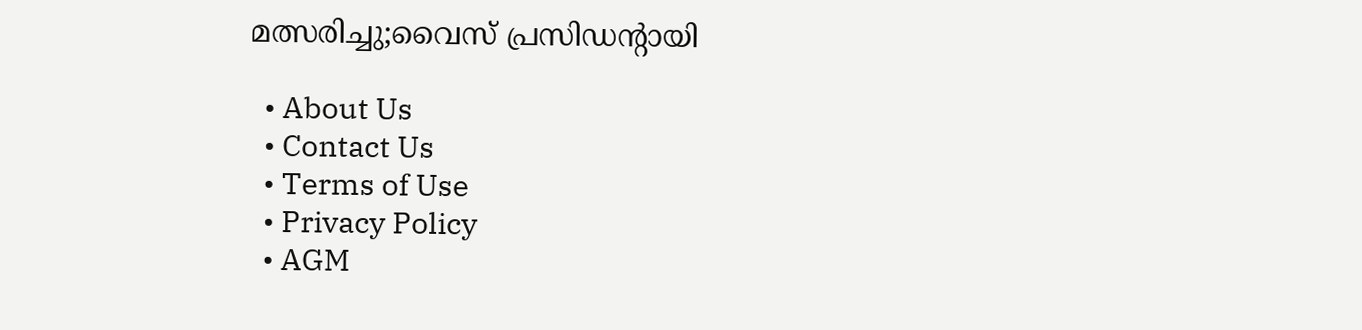മത്സരിച്ചു;വൈസ് പ്രസിഡന്‍റായി

  • About Us
  • Contact Us
  • Terms of Use
  • Privacy Policy
  • AGM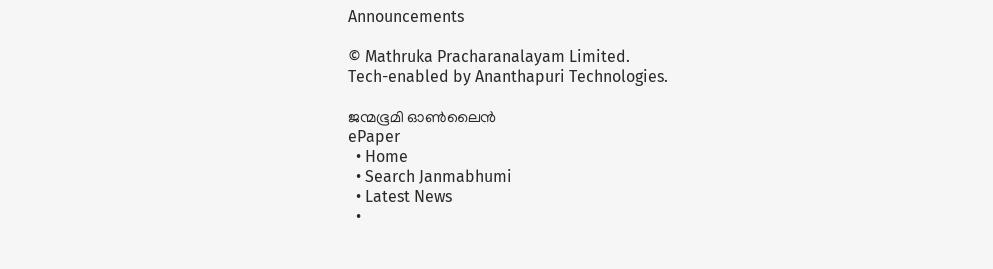Announcements

© Mathruka Pracharanalayam Limited.
Tech-enabled by Ananthapuri Technologies.

ജന്മഭൂമി ഓണ്‍ലൈന്‍
ePaper
  • Home
  • Search Janmabhumi
  • Latest News
  •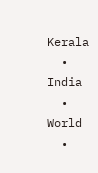Kerala
  • India
  • World
  •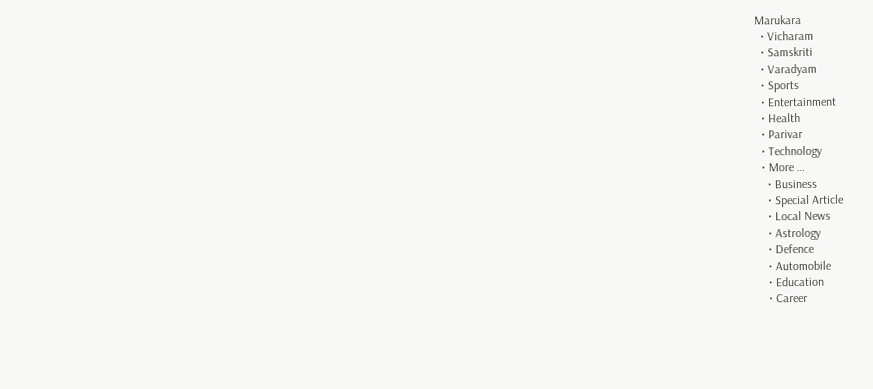Marukara
  • Vicharam
  • Samskriti
  • Varadyam
  • Sports
  • Entertainment
  • Health
  • Parivar
  • Technology
  • More …
    • Business
    • Special Article
    • Local News
    • Astrology
    • Defence
    • Automobile
    • Education
    • Career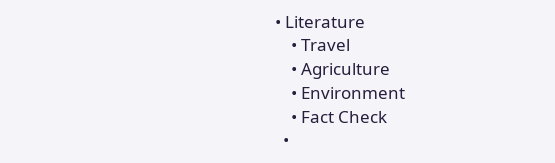• Literature
    • Travel
    • Agriculture
    • Environment
    • Fact Check
  •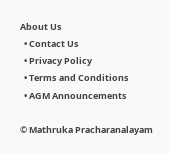About Us
  • Contact Us
  • Privacy Policy
  • Terms and Conditions
  • AGM Announcements

© Mathruka Pracharanalayam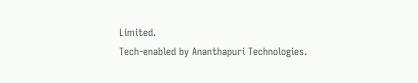Limited.
Tech-enabled by Ananthapuri Technologies.